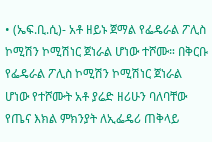• (ኤፍ.ቢ.ሲ)- አቶ ዘይኑ ጀማል የፌዴራል ፖሊስ ኮሚሽን ኮሚሽነር ጀነራል ሆነው ተሾሙ። በቅርቡ የፌዴራል ፖሊስ ኮሚሽን ኮሚሽነር ጀነራል ሆነው የተሾሙት አቶ ያሬድ ዘሪሁን ባለባቸው የጤና እክል ምክንያት ለኢፌዴሪ ጠቅላይ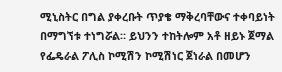ሚኒስትር በግል ያቀረቡት ጥያቄ ማቅረባቸውና ተቀባይነት በማግኘቱ ተነግሯል። ይህንን ተከትሎም አቶ ዘይኑ ጀማል የፌዴራል ፖሊስ ኮሚሽን ኮሚሽነር ጀነራል በመሆን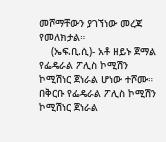መሾማቸውን ያገኘነው መረጃ የመለክታል።
    (ኤፍ.ቢ.ሲ)- አቶ ዘይኑ ጀማል የፌዴራል ፖሊስ ኮሚሽን ኮሚሽነር ጀነራል ሆነው ተሾሙ። በቅርቡ የፌዴራል ፖሊስ ኮሚሽን ኮሚሽነር ጀነራል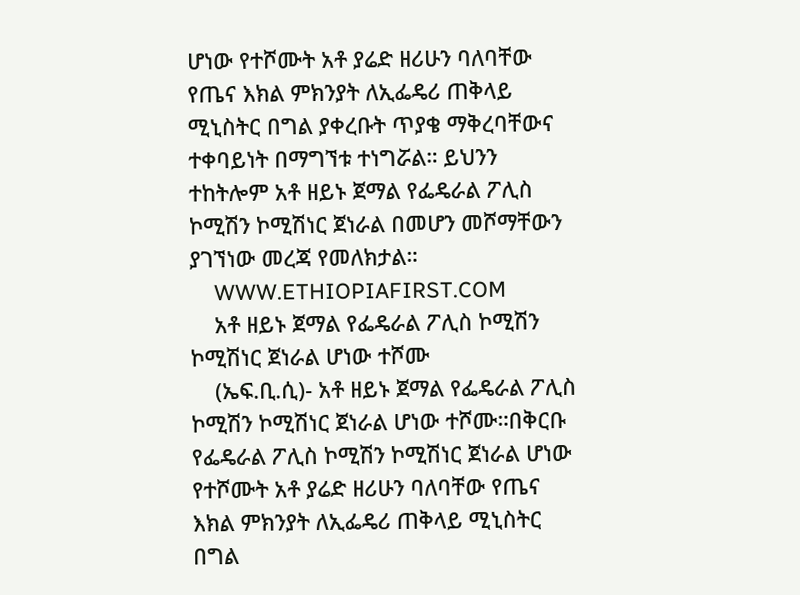ሆነው የተሾሙት አቶ ያሬድ ዘሪሁን ባለባቸው የጤና እክል ምክንያት ለኢፌዴሪ ጠቅላይ ሚኒስትር በግል ያቀረቡት ጥያቄ ማቅረባቸውና ተቀባይነት በማግኘቱ ተነግሯል። ይህንን ተከትሎም አቶ ዘይኑ ጀማል የፌዴራል ፖሊስ ኮሚሽን ኮሚሽነር ጀነራል በመሆን መሾማቸውን ያገኘነው መረጃ የመለክታል።
    WWW.ETHIOPIAFIRST.COM
    አቶ ዘይኑ ጀማል የፌዴራል ፖሊስ ኮሚሽን ኮሚሽነር ጀነራል ሆነው ተሾሙ
    (ኤፍ.ቢ.ሲ)- አቶ ዘይኑ ጀማል የፌዴራል ፖሊስ ኮሚሽን ኮሚሽነር ጀነራል ሆነው ተሾሙ።በቅርቡ የፌዴራል ፖሊስ ኮሚሽን ኮሚሽነር ጀነራል ሆነው የተሾሙት አቶ ያሬድ ዘሪሁን ባለባቸው የጤና እክል ምክንያት ለኢፌዴሪ ጠቅላይ ሚኒስትር በግል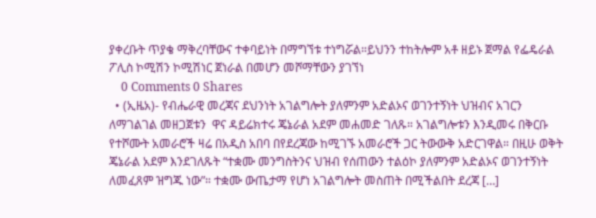ያቀረቡት ጥያቄ ማቅረባቸውና ተቀባይነት በማግኘቱ ተነግሯል።ይህንን ተከትሎም አቶ ዘይኑ ጀማል የፌዴራል ፖሊስ ኮሚሽን ኮሚሽነር ጀነራል በመሆን መሾማቸውን ያገኘነ
    0 Comments 0 Shares
  • (ኢዜአ)- የብሔራዊ መረጃና ደህንነት አገልግሎት ያለምንም አድልኦና ወገንተኝነት ህዝብና አገርን ለማገልገል መዘጋጀቱን  ዋና ዳይሬክተሩ ጄኔራል አደም መሐመድ ገለጹ። አገልግሎቱን እንዲመሩ በቅርቡ የተሾሙት አመራሮች ዛሬ በአዲስ አበባ በየደረጃው ከሚገኙ አመራሮች ጋር ትውውቅ አድርገዋል። በዚሁ ወቅት ጄኔራል አደም እንደገለጹት “ተቋሙ መንግስትንና ህዝብ የሰጠውን ተልዕኮ ያለምንም አድልኦና ወገንተኝነት ለመፈጸም ዝግጁ ነው”። ተቋሙ ውጤታማ የሆነ አገልግሎት መስጠት በሚችልበት ደረጃ […]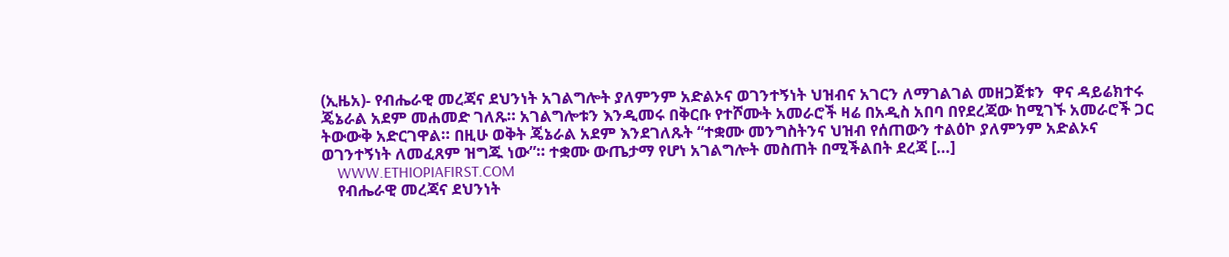(ኢዜአ)- የብሔራዊ መረጃና ደህንነት አገልግሎት ያለምንም አድልኦና ወገንተኝነት ህዝብና አገርን ለማገልገል መዘጋጀቱን  ዋና ዳይሬክተሩ ጄኔራል አደም መሐመድ ገለጹ። አገልግሎቱን እንዲመሩ በቅርቡ የተሾሙት አመራሮች ዛሬ በአዲስ አበባ በየደረጃው ከሚገኙ አመራሮች ጋር ትውውቅ አድርገዋል። በዚሁ ወቅት ጄኔራል አደም እንደገለጹት “ተቋሙ መንግስትንና ህዝብ የሰጠውን ተልዕኮ ያለምንም አድልኦና ወገንተኝነት ለመፈጸም ዝግጁ ነው”። ተቋሙ ውጤታማ የሆነ አገልግሎት መስጠት በሚችልበት ደረጃ […]
    WWW.ETHIOPIAFIRST.COM
    የብሔራዊ መረጃና ደህንነት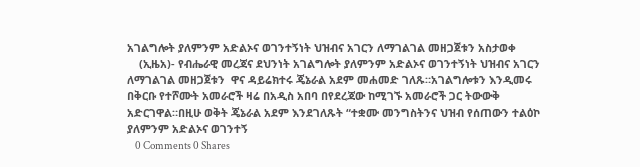አገልግሎት ያለምንም አድልኦና ወገንተኝነት ህዝብና አገርን ለማገልገል መዘጋጀቱን አስታወቀ
    (ኢዜአ)- የብሔራዊ መረጃና ደህንነት አገልግሎት ያለምንም አድልኦና ወገንተኝነት ህዝብና አገርን ለማገልገል መዘጋጀቱን  ዋና ዳይሬክተሩ ጄኔራል አደም መሐመድ ገለጹ።አገልግሎቱን እንዲመሩ በቅርቡ የተሾሙት አመራሮች ዛሬ በአዲስ አበባ በየደረጃው ከሚገኙ አመራሮች ጋር ትውውቅ አድርገዋል።በዚሁ ወቅት ጄኔራል አደም እንደገለጹት “ተቋሙ መንግስትንና ህዝብ የሰጠውን ተልዕኮ ያለምንም አድልኦና ወገንተኝ
    0 Comments 0 Shares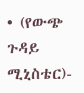• (የውጭ ጉዳይ ሚኒስቴር)-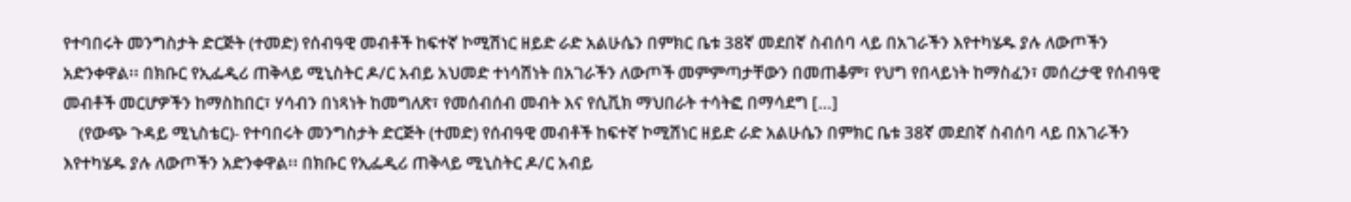የተባበሩት መንግስታት ድርጅት (ተመድ) የሰብዓዊ መብቶች ከፍተኛ ኮሚሽነር ዘይድ ራድ አልሁሴን በምክር ቤቱ 38ኛ መደበኛ ስብሰባ ላይ በአገራችን እየተካሄዱ ያሉ ለውጦችን አድንቀዋል፡፡ በክቡር የኢፌዲሪ ጠቅላይ ሚኒስትር ዶ/ር አብይ አህመድ ተነሳሽነት በአገራችን ለውጦች መምምጣታቸውን በመጠቆም፣ የህግ የበላይነት ከማስፈን፣ መሰረታዊ የሰብዓዊ መብቶች መርሆዎችን ከማስከበር፣ ሃሳብን በነጻነት ከመግለጽ፣ የመሰብሰብ መብት እና የሲቪክ ማህበራት ተሳትፎ በማሳደግ […]
    (የውጭ ጉዳይ ሚኒስቴር)- የተባበሩት መንግስታት ድርጅት (ተመድ) የሰብዓዊ መብቶች ከፍተኛ ኮሚሽነር ዘይድ ራድ አልሁሴን በምክር ቤቱ 38ኛ መደበኛ ስብሰባ ላይ በአገራችን እየተካሄዱ ያሉ ለውጦችን አድንቀዋል፡፡ በክቡር የኢፌዲሪ ጠቅላይ ሚኒስትር ዶ/ር አብይ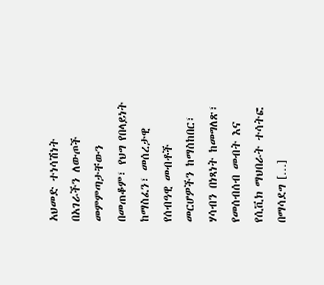አህመድ ተነሳሽነት በአገራችን ለውጦች መምምጣታቸውን በመጠቆም፣ የህግ የበላይነት ከማስፈን፣ መሰረታዊ የሰብዓዊ መብቶች መርሆዎችን ከማስከበር፣ ሃሳብን በነጻነት ከመግለጽ፣ የመሰብሰብ መብት እና የሲቪክ ማህበራት ተሳትፎ በማሳደግ […]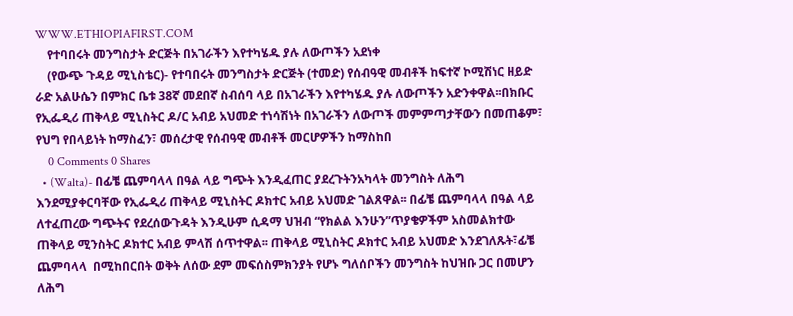WWW.ETHIOPIAFIRST.COM
    የተባበሩት መንግስታት ድርጅት በአገራችን እየተካሄዱ ያሉ ለውጦችን አደነቀ
    (የውጭ ጉዳይ ሚኒስቴር)- የተባበሩት መንግስታት ድርጅት (ተመድ) የሰብዓዊ መብቶች ከፍተኛ ኮሚሽነር ዘይድ ራድ አልሁሴን በምክር ቤቱ 38ኛ መደበኛ ስብሰባ ላይ በአገራችን እየተካሄዱ ያሉ ለውጦችን አድንቀዋል፡፡በክቡር የኢፌዲሪ ጠቅላይ ሚኒስትር ዶ/ር አብይ አህመድ ተነሳሽነት በአገራችን ለውጦች መምምጣታቸውን በመጠቆም፣ የህግ የበላይነት ከማስፈን፣ መሰረታዊ የሰብዓዊ መብቶች መርሆዎችን ከማስከበ
    0 Comments 0 Shares
  • (Walta)- በፊቼ ጨምባላላ በዓል ላይ ግጭት እንዲፈጠር ያደረጉትንአካላት መንግስት ለሕግ እንደሚያቀርባቸው የኢፌዲሪ ጠቅላይ ሚኒስትር ዶክተር አብይ አህመድ ገልጸዋል፡፡ በፊቼ ጨምባላላ በዓል ላይ ለተፈጠረው ግጭትና የደረሰውጉዳት እንዲሁም ሲዳማ ህዝብ “የክልል እንሁን”ጥያቄዎችም አስመልክተው ጠቅላይ ሚንስትር ዶክተር አብይ ምላሽ ሰጥተዋል፡፡ ጠቅላይ ሚኒስትር ዶክተር አብይ አህመድ እንደገለጹት፣ፊቼ ጨምባላላ  በሚከበርበት ወቅት ለሰው ደም መፍሰስምክንያት የሆኑ ግለሰቦችን መንግስት ከህዝቡ ጋር በመሆን ለሕግ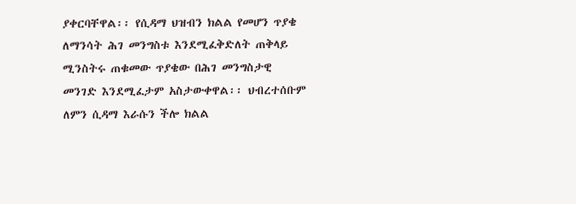ያቀርባቸዋል፡፡ የሲዳማ ህዝብን ክልል የመሆን ጥያቄ ለማንሳት ሕገ መንግስቱ እንደሚፈቅድለት ጠቅላይ ሚንስትሩ ጠቁመው ጥያቄው በሕገ መንግስታዊ መንገድ እንደሚፈታም አስታውቀዋል፡፡ ህብረተሰቡም ለምን ሲዳማ እራሱን ችሎ ክልል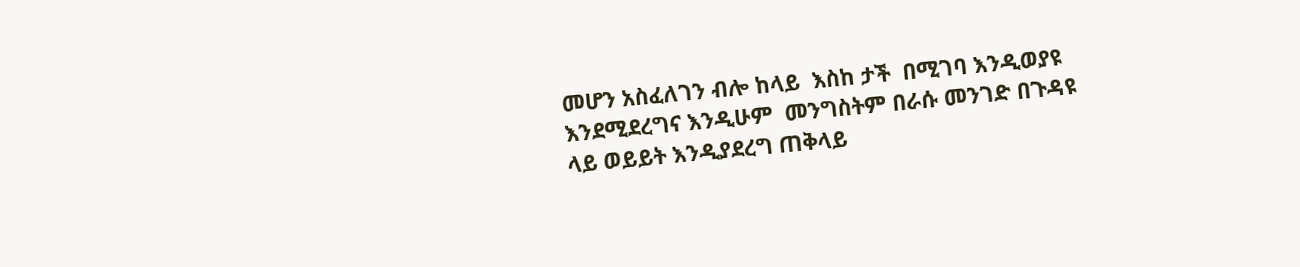መሆን አስፈለገን ብሎ ከላይ  እስከ ታች  በሚገባ እንዲወያዩ እንደሚደረግና እንዲሁም  መንግስትም በራሱ መንገድ በጉዳዩ ላይ ወይይት እንዲያደረግ ጠቅላይ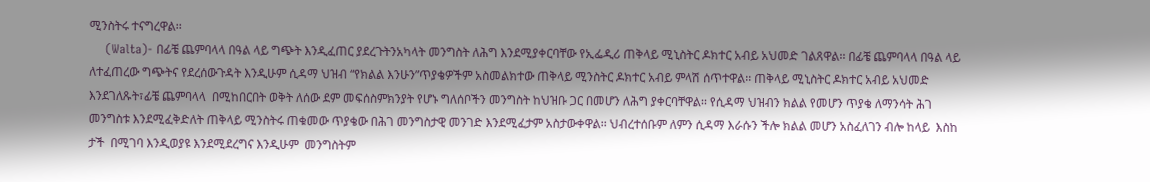ሚንስትሩ ተናግረዋል፡፡
    (Walta)- በፊቼ ጨምባላላ በዓል ላይ ግጭት እንዲፈጠር ያደረጉትንአካላት መንግስት ለሕግ እንደሚያቀርባቸው የኢፌዲሪ ጠቅላይ ሚኒስትር ዶክተር አብይ አህመድ ገልጸዋል፡፡ በፊቼ ጨምባላላ በዓል ላይ ለተፈጠረው ግጭትና የደረሰውጉዳት እንዲሁም ሲዳማ ህዝብ “የክልል እንሁን”ጥያቄዎችም አስመልክተው ጠቅላይ ሚንስትር ዶክተር አብይ ምላሽ ሰጥተዋል፡፡ ጠቅላይ ሚኒስትር ዶክተር አብይ አህመድ እንደገለጹት፣ፊቼ ጨምባላላ  በሚከበርበት ወቅት ለሰው ደም መፍሰስምክንያት የሆኑ ግለሰቦችን መንግስት ከህዝቡ ጋር በመሆን ለሕግ ያቀርባቸዋል፡፡ የሲዳማ ህዝብን ክልል የመሆን ጥያቄ ለማንሳት ሕገ መንግስቱ እንደሚፈቅድለት ጠቅላይ ሚንስትሩ ጠቁመው ጥያቄው በሕገ መንግስታዊ መንገድ እንደሚፈታም አስታውቀዋል፡፡ ህብረተሰቡም ለምን ሲዳማ እራሱን ችሎ ክልል መሆን አስፈለገን ብሎ ከላይ  እስከ ታች  በሚገባ እንዲወያዩ እንደሚደረግና እንዲሁም  መንግስትም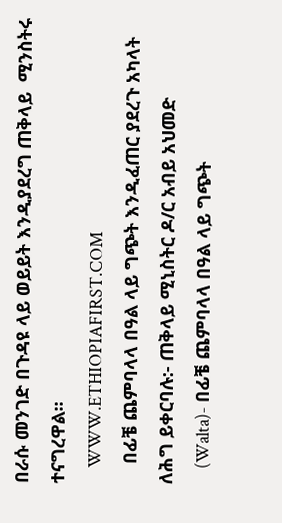በራሱ መንገድ በጉዳዩ ላይ ወይይት እንዲያደረግ ጠቅላይ  ሚንስትሩ ተናግረዋል፡፡
    WWW.ETHIOPIAFIRST.COM
    በፊቼ ጨምባላላ በዓል ላይ ግጭት እንዲፈጠር ያደረጉ አካላት ለሕግ ይቀርባሉ:- ጠቅላይ ሚኒስትር ዶ/ር አብይ አህመድ
    (Walta)- በፊቼ ጨምባላላ በዓል ላይ ግጭት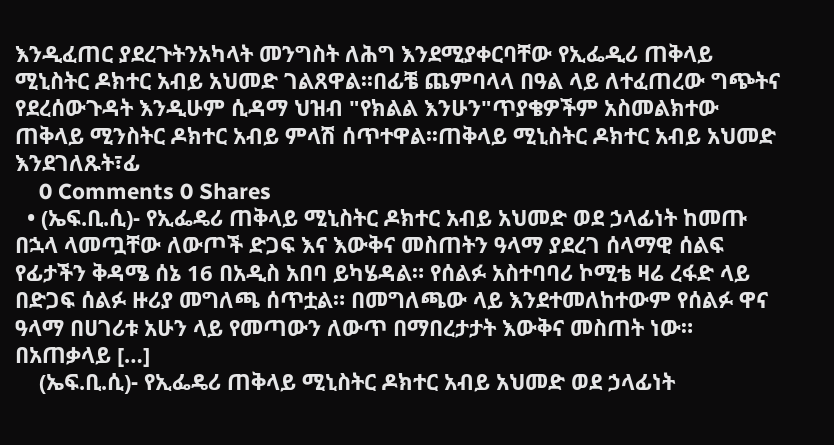እንዲፈጠር ያደረጉትንአካላት መንግስት ለሕግ እንደሚያቀርባቸው የኢፌዲሪ ጠቅላይ ሚኒስትር ዶክተር አብይ አህመድ ገልጸዋል፡፡በፊቼ ጨምባላላ በዓል ላይ ለተፈጠረው ግጭትና የደረሰውጉዳት እንዲሁም ሲዳማ ህዝብ "የክልል እንሁን"ጥያቄዎችም አስመልክተው ጠቅላይ ሚንስትር ዶክተር አብይ ምላሽ ሰጥተዋል፡፡ጠቅላይ ሚኒስትር ዶክተር አብይ አህመድ እንደገለጹት፣ፊ
    0 Comments 0 Shares
  • (ኤፍ.ቢ.ሲ)- የኢፌዴሪ ጠቅላይ ሚኒስትር ዶክተር አብይ አህመድ ወደ ኃላፊነት ከመጡ በኋላ ላመጧቸው ለውጦች ድጋፍ እና እውቅና መስጠትን ዓላማ ያደረገ ሰላማዊ ሰልፍ የፊታችን ቅዳሜ ሰኔ 16 በአዲስ አበባ ይካሄዳል። የሰልፉ አስተባባሪ ኮሚቴ ዛሬ ረፋድ ላይ በድጋፍ ሰልፉ ዙሪያ መግለጫ ሰጥቷል። በመግለጫው ላይ እንደተመለከተውም የሰልፉ ዋና ዓላማ በሀገሪቱ አሁን ላይ የመጣውን ለውጥ በማበረታታት እውቅና መስጠት ነው። በአጠቃላይ […]
    (ኤፍ.ቢ.ሲ)- የኢፌዴሪ ጠቅላይ ሚኒስትር ዶክተር አብይ አህመድ ወደ ኃላፊነት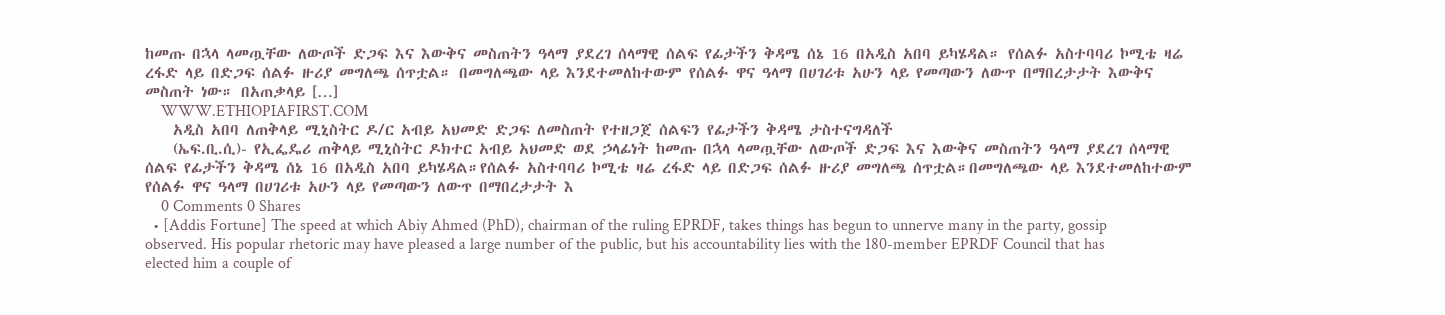ከመጡ በኋላ ላመጧቸው ለውጦች ድጋፍ እና እውቅና መስጠትን ዓላማ ያደረገ ሰላማዊ ሰልፍ የፊታችን ቅዳሜ ሰኔ 16 በአዲስ አበባ ይካሄዳል። የሰልፉ አስተባባሪ ኮሚቴ ዛሬ ረፋድ ላይ በድጋፍ ሰልፉ ዙሪያ መግለጫ ሰጥቷል። በመግለጫው ላይ እንደተመለከተውም የሰልፉ ዋና ዓላማ በሀገሪቱ አሁን ላይ የመጣውን ለውጥ በማበረታታት እውቅና መስጠት ነው። በአጠቃላይ […]
    WWW.ETHIOPIAFIRST.COM
    አዲስ አበባ ለጠቅላይ ሚኒስትር ዶ/ር አብይ አህመድ ድጋፍ ለመስጠት የተዘጋጀ ሰልፍን የፊታችን ቅዳሜ ታስተናግዳለች
    (ኤፍ.ቢ.ሲ)- የኢፌዴሪ ጠቅላይ ሚኒስትር ዶክተር አብይ አህመድ ወደ ኃላፊነት ከመጡ በኋላ ላመጧቸው ለውጦች ድጋፍ እና እውቅና መስጠትን ዓላማ ያደረገ ሰላማዊ ሰልፍ የፊታችን ቅዳሜ ሰኔ 16 በአዲስ አበባ ይካሄዳል።የሰልፉ አስተባባሪ ኮሚቴ ዛሬ ረፋድ ላይ በድጋፍ ሰልፉ ዙሪያ መግለጫ ሰጥቷል።በመግለጫው ላይ እንደተመለከተውም የሰልፉ ዋና ዓላማ በሀገሪቱ አሁን ላይ የመጣውን ለውጥ በማበረታታት እ
    0 Comments 0 Shares
  • [Addis Fortune] The speed at which Abiy Ahmed (PhD), chairman of the ruling EPRDF, takes things has begun to unnerve many in the party, gossip observed. His popular rhetoric may have pleased a large number of the public, but his accountability lies with the 180-member EPRDF Council that has elected him a couple of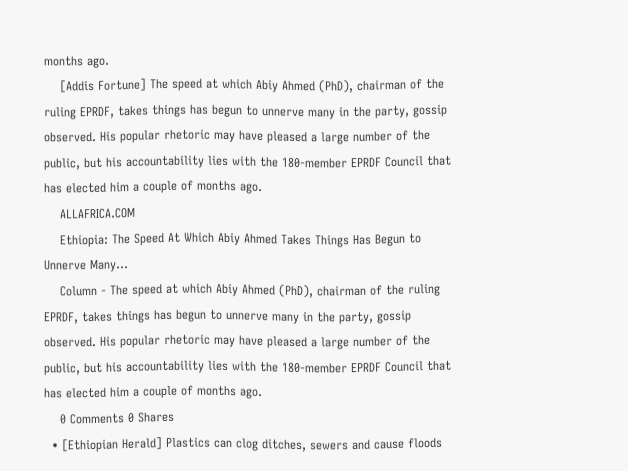months ago.
    [Addis Fortune] The speed at which Abiy Ahmed (PhD), chairman of the ruling EPRDF, takes things has begun to unnerve many in the party, gossip observed. His popular rhetoric may have pleased a large number of the public, but his accountability lies with the 180-member EPRDF Council that has elected him a couple of months ago.
    ALLAFRICA.COM
    Ethiopia: The Speed At Which Abiy Ahmed Takes Things Has Begun to Unnerve Many...
    Column - The speed at which Abiy Ahmed (PhD), chairman of the ruling EPRDF, takes things has begun to unnerve many in the party, gossip observed. His popular rhetoric may have pleased a large number of the public, but his accountability lies with the 180-member EPRDF Council that has elected him a couple of months ago.
    0 Comments 0 Shares
  • [Ethiopian Herald] Plastics can clog ditches, sewers and cause floods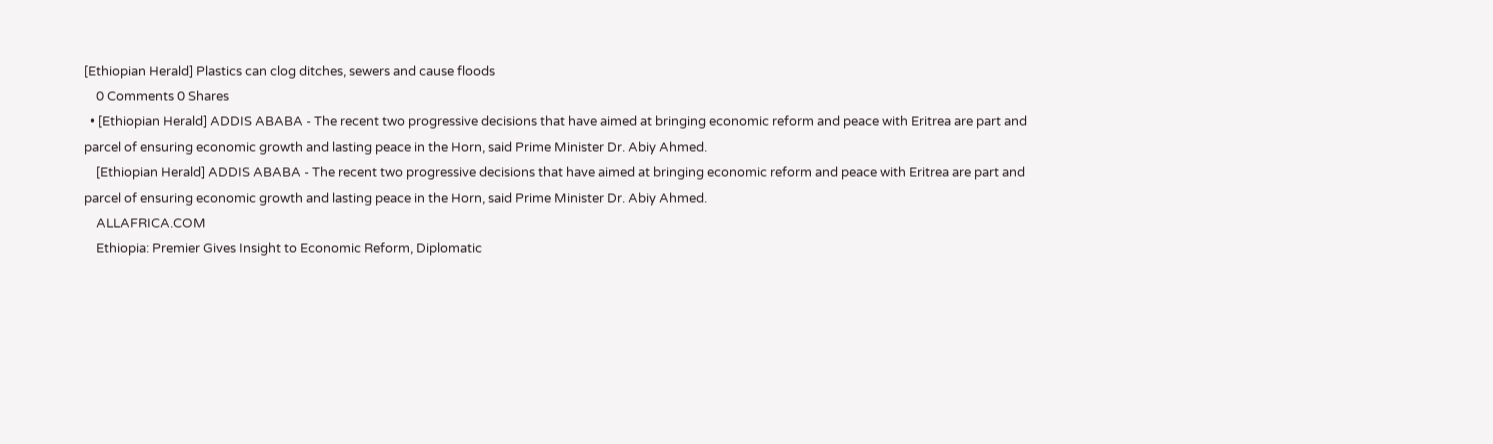[Ethiopian Herald] Plastics can clog ditches, sewers and cause floods
    0 Comments 0 Shares
  • [Ethiopian Herald] ADDIS ABABA - The recent two progressive decisions that have aimed at bringing economic reform and peace with Eritrea are part and parcel of ensuring economic growth and lasting peace in the Horn, said Prime Minister Dr. Abiy Ahmed.
    [Ethiopian Herald] ADDIS ABABA - The recent two progressive decisions that have aimed at bringing economic reform and peace with Eritrea are part and parcel of ensuring economic growth and lasting peace in the Horn, said Prime Minister Dr. Abiy Ahmed.
    ALLAFRICA.COM
    Ethiopia: Premier Gives Insight to Economic Reform, Diplomatic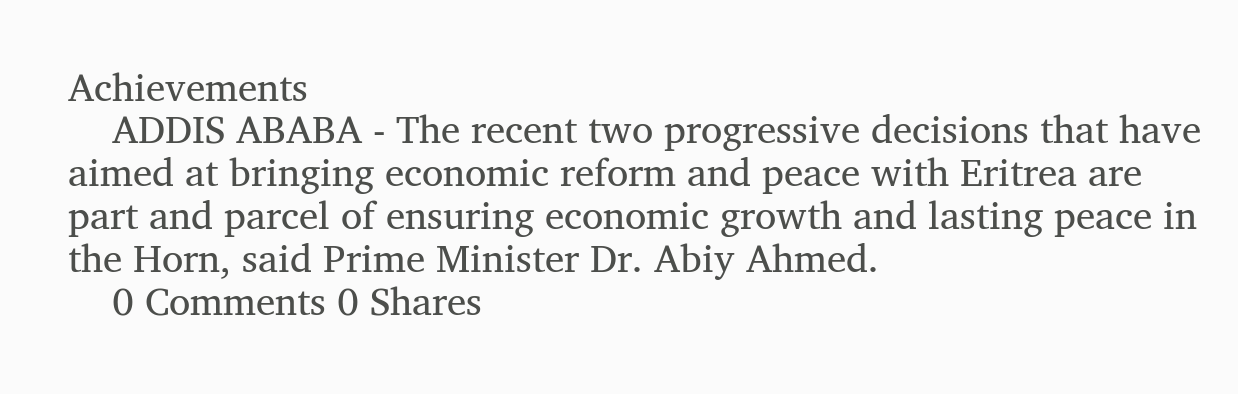Achievements
    ADDIS ABABA - The recent two progressive decisions that have aimed at bringing economic reform and peace with Eritrea are part and parcel of ensuring economic growth and lasting peace in the Horn, said Prime Minister Dr. Abiy Ahmed.
    0 Comments 0 Shares